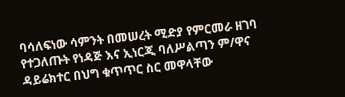ባሳለፍነው ሳምንት በመሠረት ሚድያ የምርመራ ዘገባ የተጋለጡት የነዳጅ እና ኢነርጂ ባለሥልጣን ም/ዋና ዳይሬክተር በህግ ቁጥጥር ስር መዋላቸው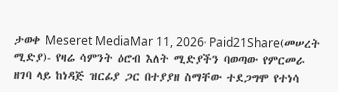ታወቀ Meseret MediaMar 11, 2026∙ Paid21Share(መሠረት ሚድያ)- የዛሬ ሳምንት ዕሮብ እለት ሚድያችን ባወጣው የምርመራ ዘገባ ላይ ከነዳጅ ዝርፊያ ጋር በተያያዘ ስማቸው ተደጋግሞ የተነሳ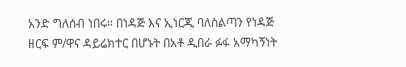አንድ ግለሰብ ነበሩ። በነዳጅ እና ኢነርጂ ባለስልጣን የነዳጅ ዘርፍ ም/ዋና ዳይሬክተር በሆኑት በአቶ ዲበራ ፉፋ አማካኝነት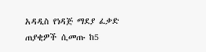አዳዲስ የነዳጅ ማደያ ፈቃድ ጠያቂዎች ሲመጡ ከ5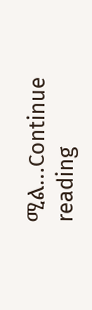ሚል…Continue reading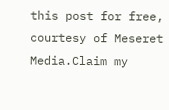this post for free, courtesy of Meseret Media.Claim my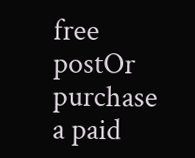free postOr purchase a paid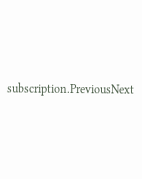subscription.PreviousNext